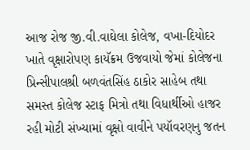આજ રોજ જી.વી.વાઘેલા કોલેજ, વખા-દિયોદર ખાતે વૃક્ષારોપણ કાયૅક્રમ ઉજવાયો જેમાં કોલેજના પ્રિન્સીપાલશ્રી બળવંતસિંહ ઠાકોર સાહેબ તથા સમસ્ત કોલેજ સ્ટાફ મિત્રો તથા વિધાર્થીઓ હાજર રહી મોટી સંખ્યામાં વૃક્ષો વાવીને પયૉવરણનુ જતન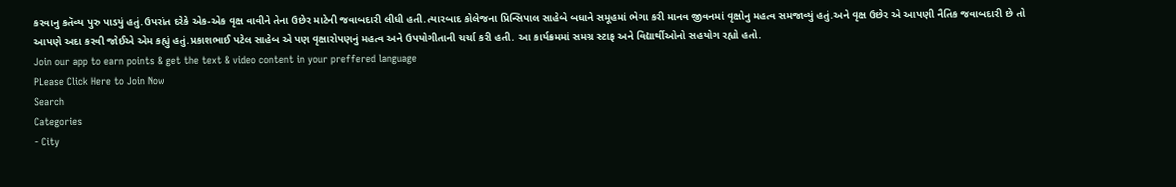કરવાનુ કતૅવ્ય પુરુ પાડયું હતું.ઉપરાંત દરેકે એક-એક વૃક્ષ વાવીને તેના ઉછેર માટેની જવાબદારી લીધી હતી.ત્યારબાદ કોલેજના પ્રિન્સિપાલ સાહેબે બધાને સમૂહમાં ભેગા કરી માનવ જીવનમાં વૃક્ષોનુ મહત્વ સમજાવ્યું હતું.અને વૃક્ષ ઉછેર એ આપણી નૈતિક જવાબદારી છે તો આપણે અદા કરવી જોઈએ એમ કહ્યું હતું.પ્રકાશભાઈ પટેલ સાહેબ એ પણ વૃક્ષારોપણનું મહત્વ અને ઉપયોગીતાની ચર્ચા કરી હતી. આ કાર્યક્રમમાં સમગ્ર સ્ટાફ અને વિદ્યાર્થીઓનો સહયોગ રહ્યો હતો.
Join our app to earn points & get the text & video content in your preffered language
PLease Click Here to Join Now
Search
Categories
- City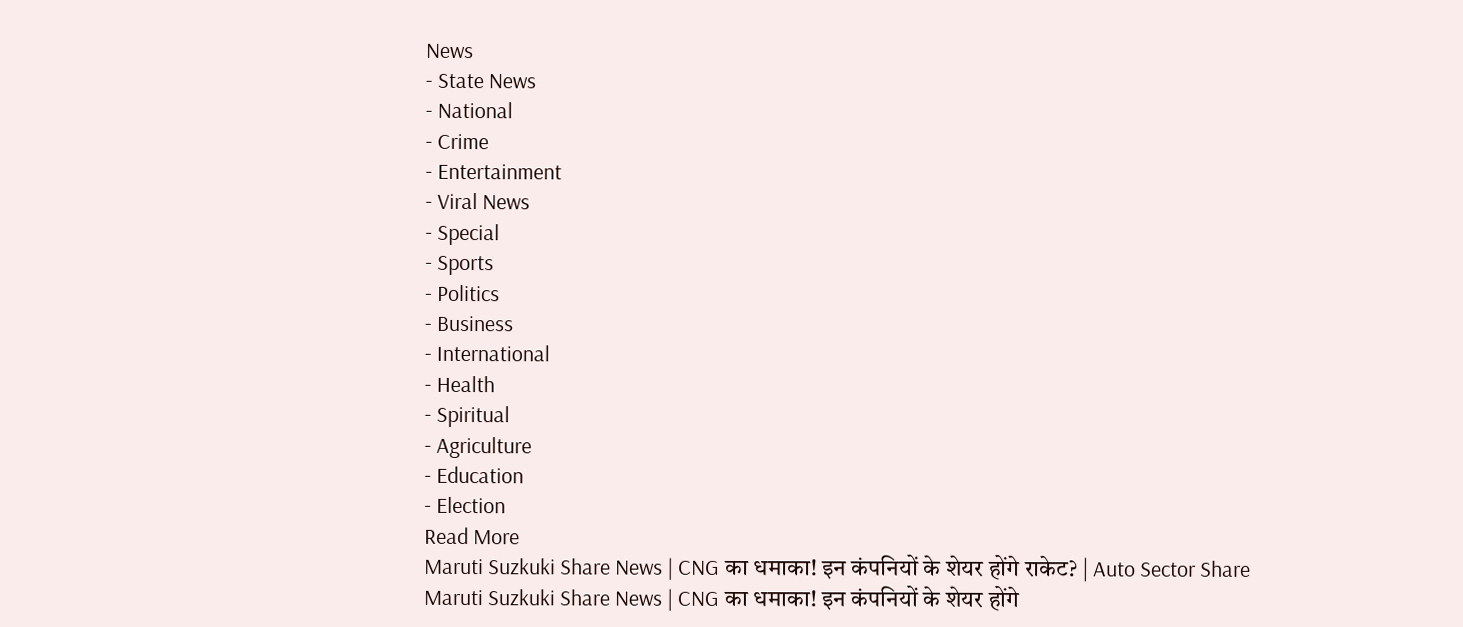News
- State News
- National
- Crime
- Entertainment
- Viral News
- Special
- Sports
- Politics
- Business
- International
- Health
- Spiritual
- Agriculture
- Education
- Election
Read More
Maruti Suzkuki Share News | CNG का धमाका! इन कंपनियों के शेयर होंगे राकेट? | Auto Sector Share
Maruti Suzkuki Share News | CNG का धमाका! इन कंपनियों के शेयर होंगे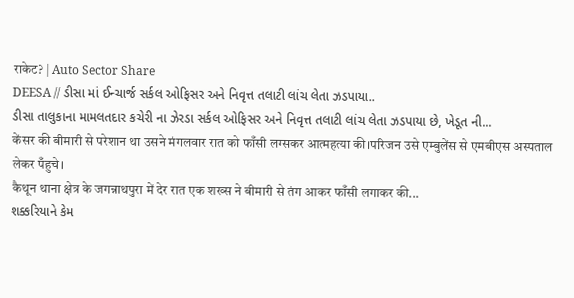राकेट? | Auto Sector Share
DEESA // ડીસા માં ઈન્ચાર્જ સર્કલ ઓફિસર અને નિવૃત્ત તલાટી લાંચ લેતા ઝડપાયા..
ડીસા તાલુકાના મામલતદાર કચેરી ના ઝેરડા સર્કલ ઓફિસર અને નિવૃત્ત તલાટી લાંચ લેતા ઝડપાયા છે, ખેડૂત ની...
केंसर की बीमारी से परेशान था उसने मंगलवार रात को फाँसी लग्सकर आत्महत्या की।परिजन उसे एम्बुलेंस से एमबीएस अस्पताल लेकर पँहुचे।
कैथून थाना क्षेत्र के जगन्नाथपुरा में देर रात एक शख्स ने बीमारी से तंग आकर फाँसी लगाकर की...
શક્કરિયાને કેમ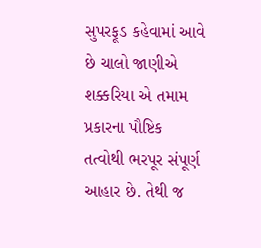સુપરફૂડ કહેવામાં આવે છે ચાલો જાણીએ
શક્કરિયા એ તમામ પ્રકારના પૌષ્ટિક તત્વોથી ભરપૂર સંપૂર્ણ આહાર છે. તેથી જ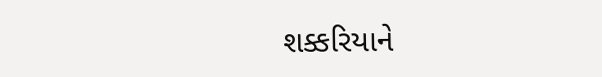શક્કરિયાને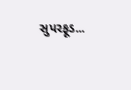સુપરફૂડ...